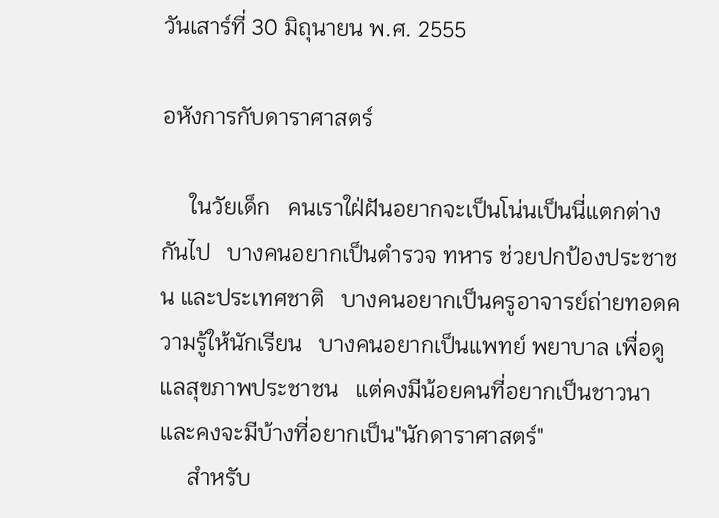วันเสาร์ที่ 30 มิถุนายน พ.ศ. 2555

อหังการกับดาราศาสตร์

     ในวัยเด็ก   คนเราใฝ่ฝันอยากจะเป็นโน่นเป็นนี่แตกต่างกันไป   บางคนอยากเป็นตำรวจ ทหาร ช่วยปกป้องประชาชน และประเทศชาติ   บางคนอยากเป็นครูอาจารย์ถ่ายทอดความรู้ให้นักเรียน   บางคนอยากเป็นแพทย์ พยาบาล เพื่อดูแลสุขภาพประชาชน   แต่คงมีน้อยคนที่อยากเป็นชาวนา   และคงจะมีบ้างที่อยากเป็น"นักดาราศาสตร์"
     สำหรับ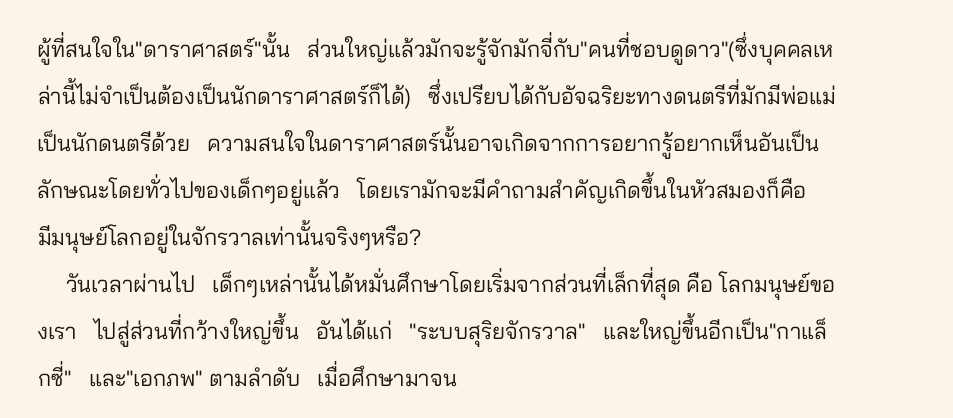ผู้ที่สนใจใน"ดาราศาสตร์"นั้น   ส่วนใหญ่แล้วมักจะรู้จักมักจี่กับ"คนที่ชอบดูดาว"(ซึ่งบุคคลเหล่านี้ไม่จำเป็นต้องเป็นนักดาราศาสตร์ก็ได้)   ซึ่งเปรียบได้กับอัจฉริยะทางดนตรีที่มักมีพ่อแม่เป็นนักดนตรีด้วย   ความสนใจในดาราศาสตร์นั้นอาจเกิดจากการอยากรู้อยากเห็นอันเป็นลักษณะโดยทั่วไปของเด็กๆอยู่แล้ว   โดยเรามักจะมีคำถามสำคัญเกิดขึ้นในหัวสมองก็คือ   มีมนุษย์โลกอยู่ในจักรวาลเท่านั้นจริงๆหรือ?
     วันเวลาผ่านไป   เด็กๆเหล่านั้นได้หมั่นศึกษาโดยเริ่มจากส่วนที่เล็กที่สุด คือ โลกมนุษย์ของเรา   ไปสู่ส่วนที่กว้างใหญ่ขึ้น   อันได้แก่   "ระบบสุริยจักรวาล"   และใหญ่ขึ้นอีกเป็น"กาแล็กซี่"   และ"เอกภพ" ตามลำดับ   เมื่อศึกษามาจน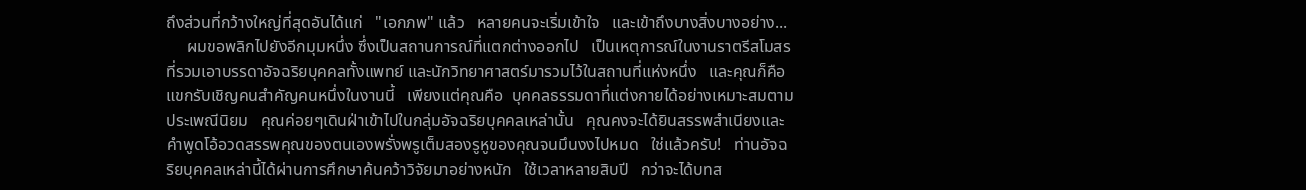ถึงส่วนที่กว้างใหญ่ที่สุดอันได้แก่   "เอกภพ" แล้ว   หลายคนจะเริ่มเข้าใจ   และเข้าถึงบางสิ่งบางอย่าง...
     ผมขอพลิกไปยังอีกมุมหนึ่ง ซึ่งเป็นสถานการณ์ที่แตกต่างออกไป   เป็นเหตุการณ์ในงานราตรีสโมสรที่รวมเอาบรรดาอัจฉริยบุคคลทั้งแพทย์ และนักวิทยาศาสตร์มารวมไว้ในสถานที่แห่งหนึ่ง   และคุณก็คือแขกรับเชิญคนสำคัญคนหนึ่งในงานนี้   เพียงแต่คุณคือ  บุคคลธรรมดาที่แต่งกายได้อย่างเหมาะสมตามประเพณีนิยม   คุณค่อยๆเดินฝ่าเข้าไปในกลุ่มอัจฉริยบุคคลเหล่านั้น   คุณคงจะได้ยินสรรพสำเนียงและคำพูดโอ้อวดสรรพคุณของตนเองพรั่งพรูเต็มสองรูหูของคุณจนมึนงงไปหมด   ใช่แล้วครับ!   ท่านอัจฉริยบุคคลเหล่านี้ได้ผ่านการศึกษาค้นคว้าวิจัยมาอย่างหนัก   ใช้เวลาหลายสิบปี   กว่าจะได้บทส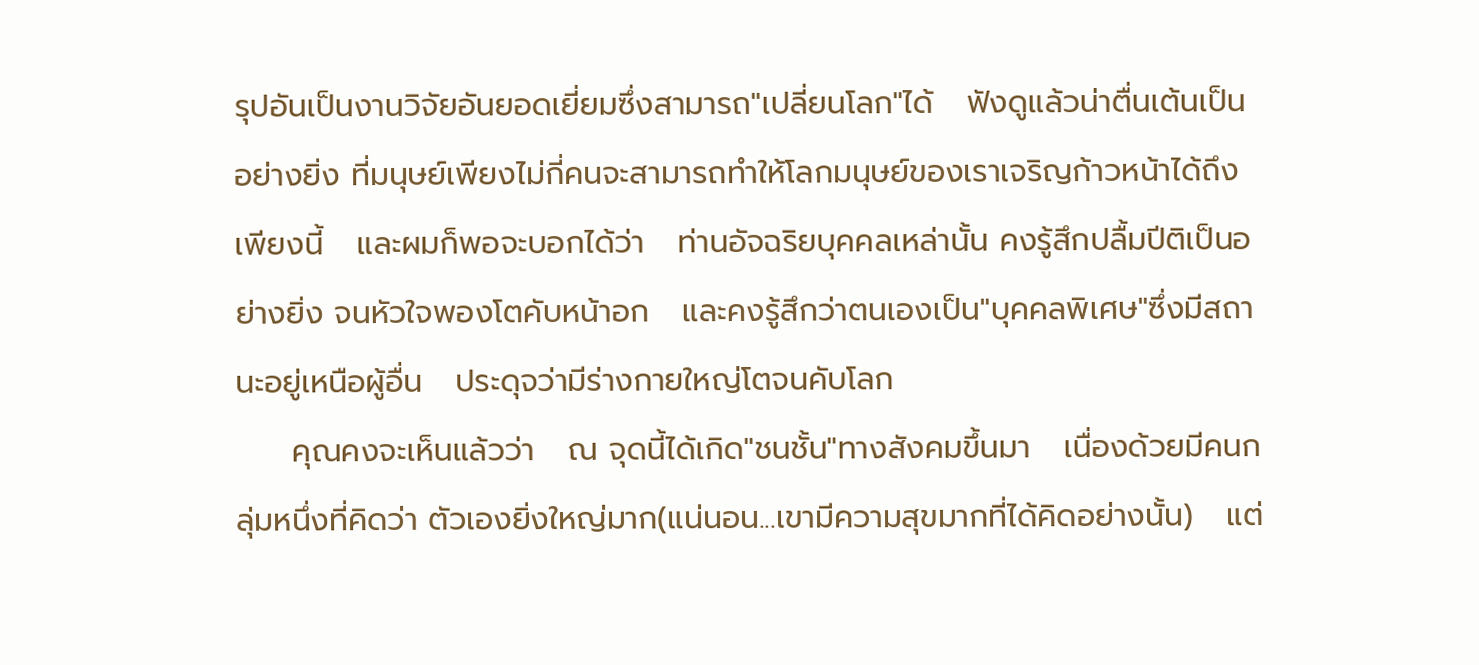รุปอันเป็นงานวิจัยอันยอดเยี่ยมซึ่งสามารถ"เปลี่ยนโลก"ได้   ฟังดูแล้วน่าตื่นเต้นเป็นอย่างยิ่ง ที่มนุษย์เพียงไม่กี่คนจะสามารถทำให้โลกมนุษย์ของเราเจริญก้าวหน้าได้ถึงเพียงนี้   และผมก็พอจะบอกได้ว่า   ท่านอัจฉริยบุคคลเหล่านั้น คงรู้สึกปลื้มปีติเป็นอย่างยิ่ง จนหัวใจพองโตคับหน้าอก   และคงรู้สึกว่าตนเองเป็น"บุคคลพิเศษ"ซึ่งมีสถานะอยู่เหนือผู้อื่น   ประดุจว่ามีร่างกายใหญ่โตจนคับโลก
     คุณคงจะเห็นแล้วว่า   ณ จุดนี้ได้เกิด"ชนชั้น"ทางสังคมขึ้นมา   เนื่องด้วยมีคนกลุ่มหนึ่งที่คิดว่า ตัวเองยิ่งใหญ่มาก(แน่นอน...เขามีความสุขมากที่ได้คิดอย่างนั้น)   แต่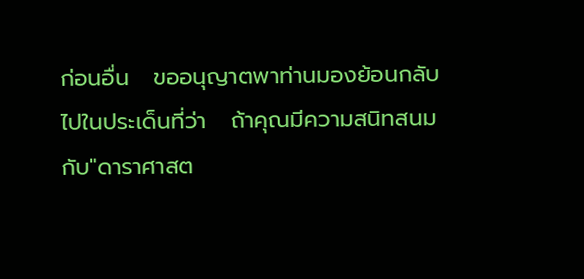ก่อนอื่น   ขออนุญาตพาท่านมองย้อนกลับไปในประเด็นที่ว่า   ถ้าคุณมีความสนิทสนมกับ"ดาราศาสต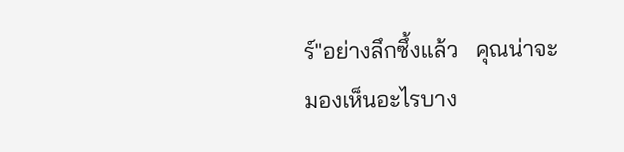ร์"อย่างลึกซึ้งแล้ว   คุณน่าจะมองเห็นอะไรบาง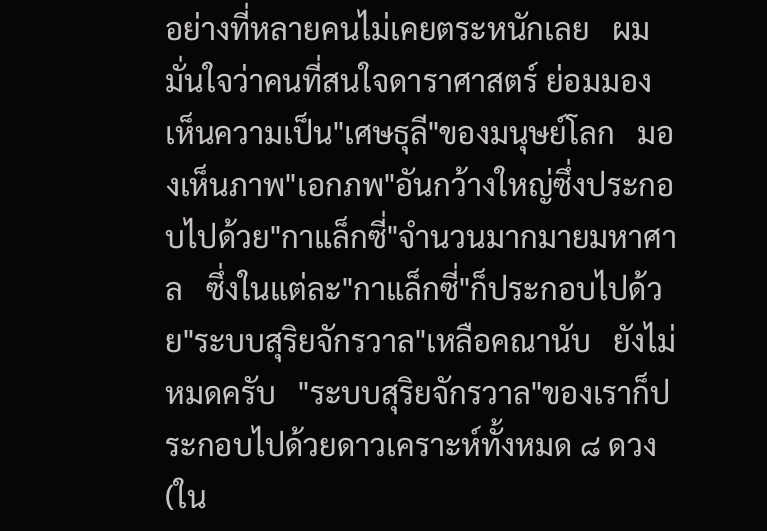อย่างที่หลายคนไม่เคยตระหนักเลย   ผมมั่นใจว่าคนที่สนใจดาราศาสตร์ ย่อมมองเห็นความเป็น"เศษธุลี"ของมนุษย์โลก   มองเห็นภาพ"เอกภพ"อันกว้างใหญ่ซึ่งประกอบไปด้วย"กาแล็กซี่"จำนวนมากมายมหาศาล   ซึ่งในแต่ละ"กาแล็กซี่"ก็ประกอบไปด้วย"ระบบสุริยจักรวาล"เหลือคณานับ   ยังไม่หมดครับ   "ระบบสุริยจักรวาล"ของเราก็ประกอบไปด้วยดาวเคราะห์ทั้งหมด ๘ ดวง(ใน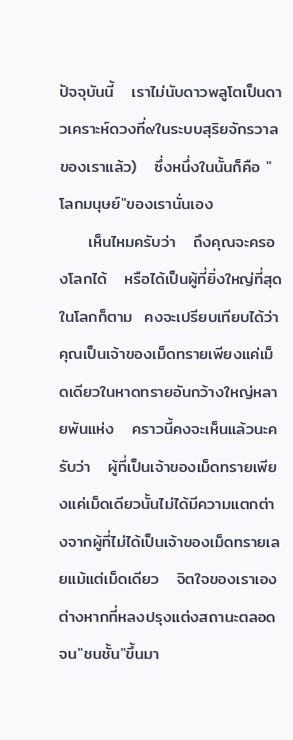ปัจจุบันนี้   เราไม่นับดาวพลูโตเป็นดาวเคราะห์ดวงที่๙ในระบบสุริยจักรวาลของเราแล้ว)   ซึ่งหนึ่งในนั้นก็คือ "โลกมนุษย์"ของเรานั่นเอง
     เห็นไหมครับว่า   ถึงคุณจะครองโลกได้   หรือได้เป็นผู้ที่ยิ่งใหญ่ที่สุดในโลกก็ตาม  คงจะเปรียบเทียบได้ว่า   คุณเป็นเจ้าของเม็ดทรายเพียงแค่เม็ดเดียวในหาดทรายอันกว้างใหญ่หลายพันแห่ง   คราวนี้คงจะเห็นแล้วนะครับว่า   ผู้ที่เป็นเจ้าของเม็ดทรายเพียงแค่เม็ดเดียวนั้นไม่ได้มีความแตกต่างจากผู้ที่ไม่ได้เป็นเจ้าของเม็ดทรายเลยแม้แต่เม็ดเดียว   จิตใจของเราเองต่างหากที่หลงปรุงแต่งสถานะตลอดจน"ชนชั้น"ขึ้นมา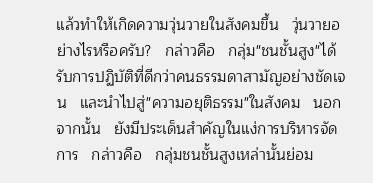แล้วทำให้เกิดความวุ่นวายในสังคมขึ้น   วุ่นวายอย่างไรหรือครับ?   กล่าวคือ   กลุ่ม"ชนชั้นสูง"ได้รับการปฏิบัติที่ดีกว่าคนธรรมดาสามัญอย่างชัดเจน   และนำไปสู่"ความอยุติธรรม"ในสังคม   นอกจากนั้น   ยังมีประเด็นสำคัญในแง่การบริหารจัดการ   กล่าวคือ   กลุ่มชนชั้นสูงเหล่านั้นย่อม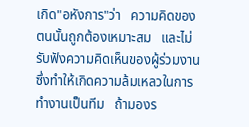เกิด"อหังการ"ว่า   ความคิดของตนนั้นถูกต้องเหมาะสม   และไม่รับฟังความคิดเห็นของผู้ร่วมงาน   ซึ่งทำให้เกิดความล้มเหลวในการทำงานเป็นทีม   ถ้ามองร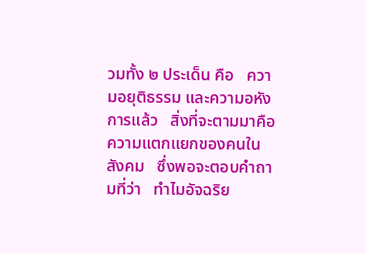วมทั้ง ๒ ประเด็น คือ   ความอยุติธรรม และความอหังการแล้ว   สิ่งที่จะตามมาคือ   ความแตกแยกของคนในสังคม   ซึ่งพอจะตอบคำถามที่ว่า   ทำไมอัจฉริย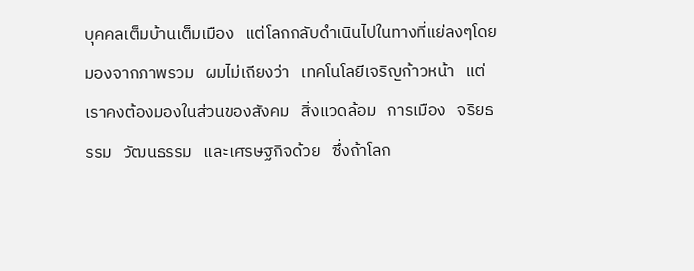บุคคลเต็มบ้านเต็มเมือง   แต่โลกกลับดำเนินไปในทางที่แย่ลงๆโดยมองจากภาพรวม   ผมไม่เถียงว่า   เทคโนโลยีเจริญก้าวหน้า   แต่เราคงต้องมองในส่วนของสังคม   สิ่งแวดล้อม   การเมือง   จริยธรรม   วัฒนธรรม   และเศรษฐกิจด้วย   ซึ่งถ้าโลก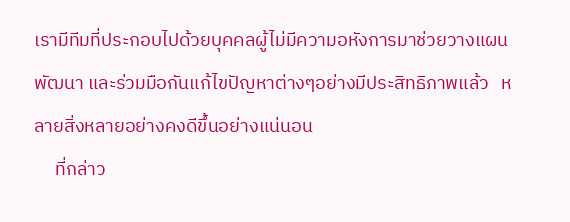เรามีทีมที่ประกอบไปด้วยบุคคลผู้ไม่มีความอหังการมาช่วยวางแผนพัฒนา และร่วมมือกันแก้ไขปัญหาต่างๆอย่างมีประสิทธิภาพแล้ว   หลายสิ่งหลายอย่างคงดีขึ้นอย่างแน่นอน
     ที่กล่าว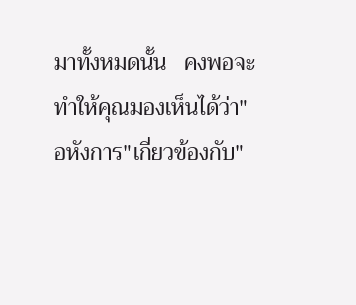มาทั้งหมดนั้น   คงพอจะทำให้คุณมองเห็นได้ว่า"อหังการ"เกี่ยวข้องกับ"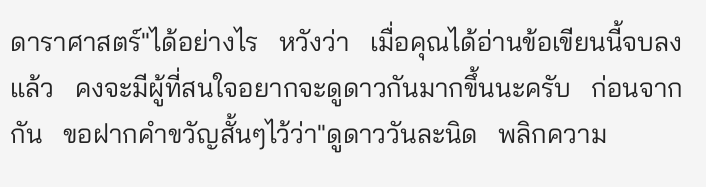ดาราศาสตร์"ได้อย่างไร   หวังว่า   เมื่อคุณได้อ่านข้อเขียนนี้จบลงแล้ว   คงจะมีผู้ที่สนใจอยากจะดูดาวกันมากขึ้นนะครับ   ก่อนจากกัน   ขอฝากคำขวัญสั้นๆไว้ว่า"ดูดาววันละนิด   พลิกความ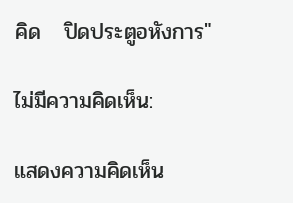คิด   ปิดประตูอหังการ"

ไม่มีความคิดเห็น:

แสดงความคิดเห็น